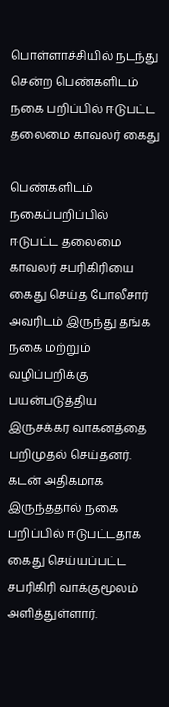பொள்ளாச்சியில் நடந்து சென்ற பெண்களிடம் நகை பறிப்பில் ஈடுபட்ட தலைமை காவலர் கைது

பெண்களிடம் நகைப்பறிப்பில் ஈடுபட்ட தலைமை காவலர் சபரிகிரியை கைது செய்த போலீசார் அவரிடம் இருந்து தங்க நகை மற்றும் வழிப்பறிக்கு பயன்படுத்திய இருசக்கர வாகனத்தை பறிமுதல் செய்தனர். கடன் அதிகமாக இருந்ததால் நகை பறிப்பில் ஈடுபட்டதாக கைது செய்யப்பட்ட சபரிகிரி வாக்குமூலம் அளித்துள்ளார்.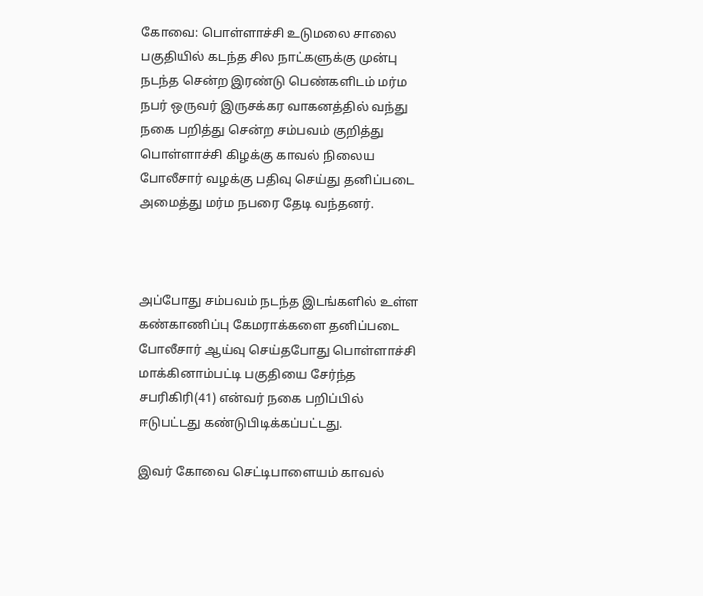கோவை: பொள்ளாச்சி உடுமலை சாலை பகுதியில் கடந்த சில நாட்களுக்கு முன்பு நடந்த சென்ற இரண்டு பெண்களிடம் மர்ம நபர் ஒருவர் இருசக்கர வாகனத்தில் வந்து நகை பறித்து சென்ற சம்பவம் குறித்து பொள்ளாச்சி கிழக்கு காவல் நிலைய போலீசார் வழக்கு பதிவு செய்து தனிப்படை அமைத்து மர்ம நபரை தேடி வந்தனர்.



அப்போது சம்பவம் நடந்த இடங்களில் உள்ள கண்காணிப்பு கேமராக்களை தனிப்படை போலீசார் ஆய்வு செய்தபோது பொள்ளாச்சி மாக்கினாம்பட்டி பகுதியை சேர்ந்த சபரிகிரி(41) என்வர் நகை பறிப்பில் ஈடுபட்டது கண்டுபிடிக்கப்பட்டது.

இவர் கோவை செட்டிபாளையம் காவல்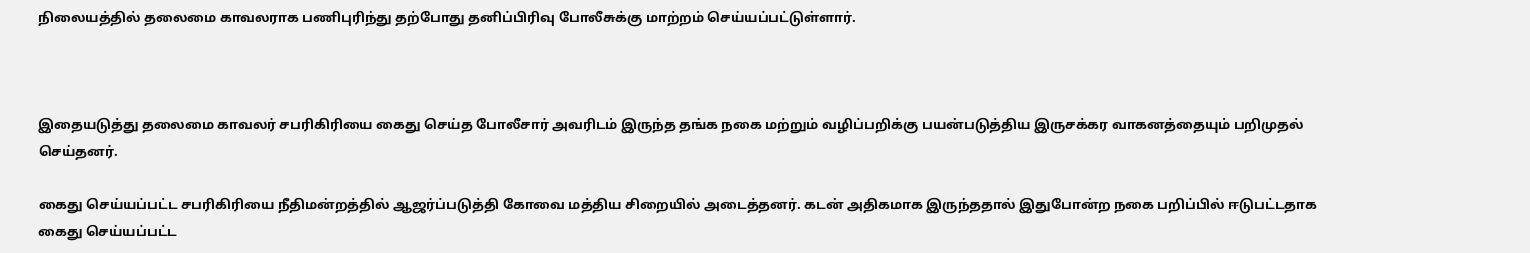நிலையத்தில் தலைமை காவலராக பணிபுரிந்து தற்போது தனிப்பிரிவு போலீசுக்கு மாற்றம் செய்யப்பட்டுள்ளார்.



இதையடுத்து தலைமை காவலர் சபரிகிரியை கைது செய்த போலீசார் அவரிடம் இருந்த தங்க நகை மற்றும் வழிப்பறிக்கு பயன்படுத்திய இருசக்கர வாகனத்தையும் பறிமுதல் செய்தனர்.

கைது செய்யப்பட்ட சபரிகிரியை நீதிமன்றத்தில் ஆஜர்ப்படுத்தி கோவை மத்திய சிறையில் அடைத்தனர். கடன் அதிகமாக இருந்ததால் இதுபோன்ற நகை பறிப்பில் ஈடுபட்டதாக கைது செய்யப்பட்ட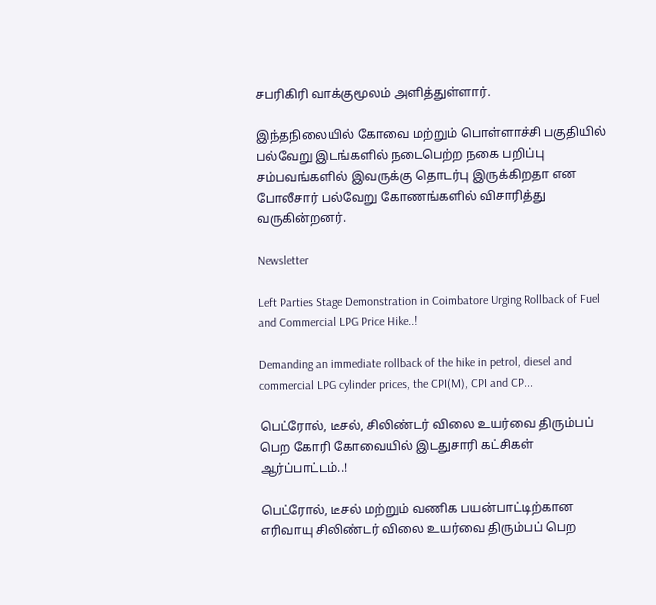சபரிகிரி வாக்குமூலம் அளித்துள்ளார்.

இந்தநிலையில் கோவை மற்றும் பொள்ளாச்சி பகுதியில் பல்வேறு இடங்களில் நடைபெற்ற நகை பறிப்பு சம்பவங்களில் இவருக்கு தொடர்பு இருக்கிறதா என போலீசார் பல்வேறு கோணங்களில் விசாரித்து வருகின்றனர்.

Newsletter

Left Parties Stage Demonstration in Coimbatore Urging Rollback of Fuel and Commercial LPG Price Hike..!

Demanding an immediate rollback of the hike in petrol, diesel and commercial LPG cylinder prices, the CPI(M), CPI and CP...

பெட்ரோல், டீசல், சிலிண்டர் விலை உயர்வை திரும்பப் பெற கோரி கோவையில் இடதுசாரி கட்சிகள் ஆர்ப்பாட்டம்..!

பெட்ரோல், டீசல் மற்றும் வணிக பயன்பாட்டிற்கான எரிவாயு சிலிண்டர் விலை உயர்வை திரும்பப் பெற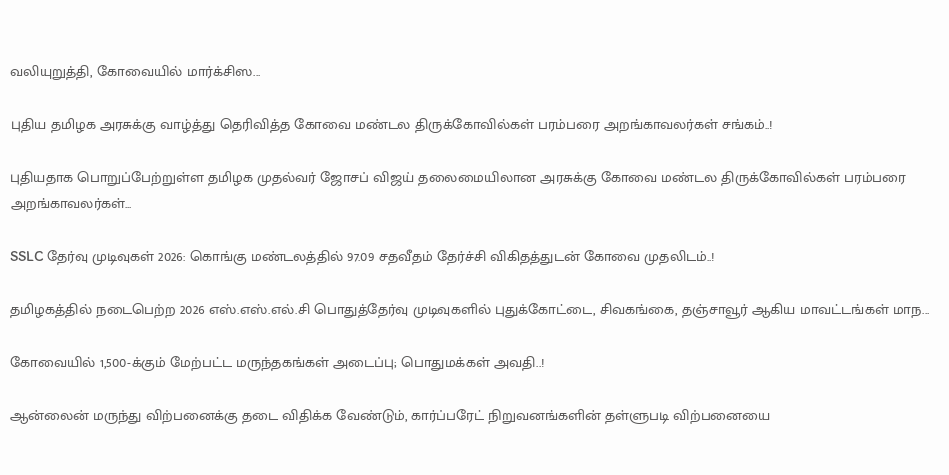வலியுறுத்தி, கோவையில் மார்க்சிஸ...

புதிய தமிழக அரசுக்கு வாழ்த்து தெரிவித்த கோவை மண்டல திருக்கோவில்கள் பரம்பரை அறங்காவலர்கள் சங்கம்..!

புதியதாக பொறுப்பேற்றுள்ள தமிழக முதல்வர் ஜோசப் விஜய் தலைமையிலான அரசுக்கு கோவை மண்டல திருக்கோவில்கள் பரம்பரை அறங்காவலர்கள்...

SSLC தேர்வு முடிவுகள் 2026: கொங்கு மண்டலத்தில் 97.09 சதவீதம் தேர்ச்சி விகிதத்துடன் கோவை முதலிடம்..!

தமிழகத்தில் நடைபெற்ற 2026 எஸ்.எஸ்.எல்.சி பொதுத்தேர்வு முடிவுகளில் புதுக்கோட்டை, சிவகங்கை, தஞ்சாவூர் ஆகிய மாவட்டங்கள் மாந...

கோவையில் 1,500-க்கும் மேற்பட்ட மருந்தகங்கள் அடைப்பு; பொதுமக்கள் அவதி..!

ஆன்லைன் மருந்து விற்பனைக்கு தடை விதிக்க வேண்டும், கார்ப்பரேட் நிறுவனங்களின் தள்ளுபடி விற்பனையை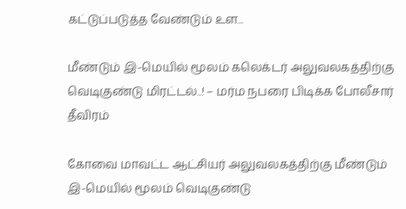கட்டுப்படுத்த வேண்டும் உள...

மீண்டும் இ-மெயில் மூலம் கலெக்டர் அலுவலகத்திற்கு வெடிகுண்டு மிரட்டல்..! – மர்ம நபரை பிடிக்க போலீசார் தீவிரம்

கோவை மாவட்ட ஆட்சியர் அலுவலகத்திற்கு மீண்டும் இ-மெயில் மூலம் வெடிகுண்டு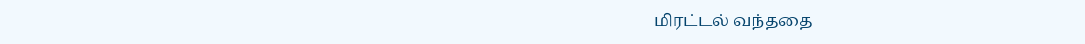மிரட்டல் வந்ததை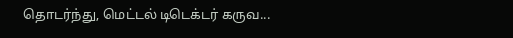தொடர்ந்து, மெட்டல் டிடெக்டர் கருவ...